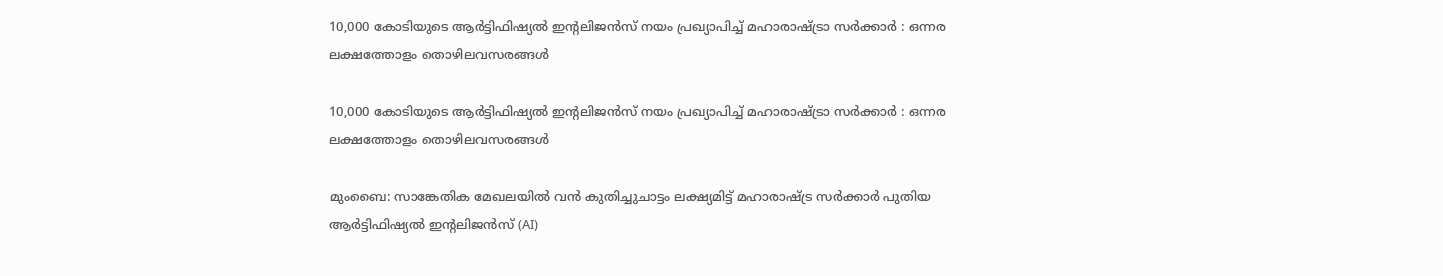10,000 കോടിയുടെ ആർട്ടിഫിഷ്യൽ ഇൻ്റലിജൻസ് നയം പ്രഖ്യാപിച്ച് മഹാരാഷ്ട്രാ സർക്കാർ : ഒന്നര ലക്ഷത്തോളം തൊഴിലവസരങ്ങൾ

10,000 കോടിയുടെ ആർട്ടിഫിഷ്യൽ ഇൻ്റലിജൻസ് നയം പ്രഖ്യാപിച്ച് മഹാരാഷ്ട്രാ സർക്കാർ : ഒന്നര ലക്ഷത്തോളം തൊഴിലവസരങ്ങൾ

മുംബൈ: സാങ്കേതിക മേഖലയിൽ വൻ കുതിച്ചുചാട്ടം ലക്ഷ്യമിട്ട് മഹാരാഷ്ട്ര സർക്കാർ പുതിയ ആർട്ടിഫിഷ്യൽ ഇൻ്റലിജൻസ് (AI)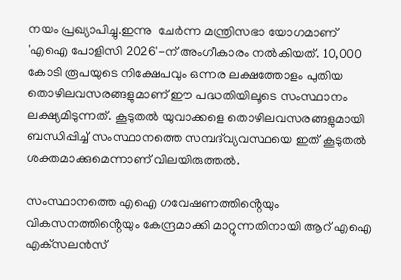നയം പ്രഖ്യാപിച്ചു.ഇന്നു  ചേർന്ന മന്ത്രിസഭാ യോഗമാണ് 'എഐ പോളിസി 2026'-ന് അംഗീകാരം നൽകിയത്. 10,000 കോടി രൂപയുടെ നിക്ഷേപവും ഒന്നര ലക്ഷത്തോളം പുതിയ തൊഴിലവസരങ്ങളുമാണ് ഈ പദ്ധതിയിലൂടെ സംസ്ഥാനം ലക്ഷ്യമിടുന്നത്. കൂടുതൽ യുവാക്കളെ തൊഴിലവസരങ്ങളുമായി ബന്ധിപ്പിച്ച് സംസ്ഥാനത്തെ സമ്പദ്‌വ്യവസ്ഥയെ ഇത് കൂടുതൽ ശക്തമാക്കുമെന്നാണ് വിലയിരുത്തൽ.

സംസ്ഥാനത്തെ എഐ ഗവേഷണത്തിൻ്റെയും വികസനത്തിൻ്റെയും കേന്ദ്രമാക്കി മാറ്റുന്നതിനായി ആറ് എഐ എക്‌സലൻസ്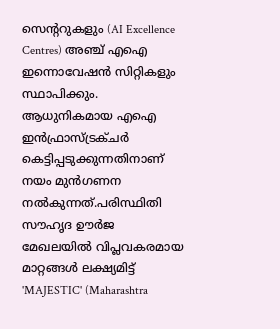സെൻ്ററുകളും (AI Excellence Centres) അഞ്ച് എഐ ഇന്നൊവേഷൻ സിറ്റികളും സ്ഥാപിക്കും. ആധുനികമായ എഐ ഇൻഫ്രാസ്ട്രക്ചർ കെട്ടിപ്പടുക്കുന്നതിനാണ് നയം മുൻഗണന നൽകുന്നത്.പരിസ്ഥിതി സൗഹൃദ ഊർജ മേഖലയിൽ വിപ്ലവകരമായ മാറ്റങ്ങൾ ലക്ഷ്യമിട്ട് 'MAJESTIC' (Maharashtra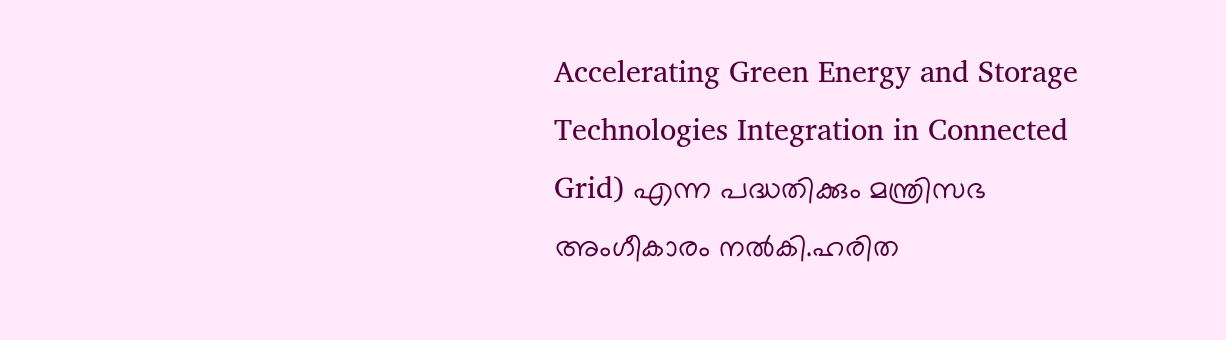Accelerating Green Energy and Storage Technologies Integration in Connected Grid) എന്ന പദ്ധതിക്കും മന്ത്രിസഭ അംഗീകാരം നൽകി.ഹരിത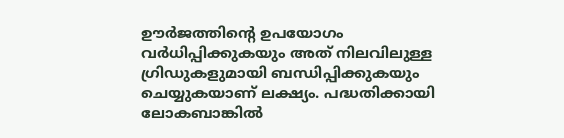ഊർജത്തിൻ്റെ ഉപയോഗം വർധിപ്പിക്കുകയും അത് നിലവിലുള്ള ഗ്രിഡുകളുമായി ബന്ധിപ്പിക്കുകയും ചെയ്യുകയാണ് ലക്ഷ്യം. പദ്ധതിക്കായി ലോകബാങ്കിൽ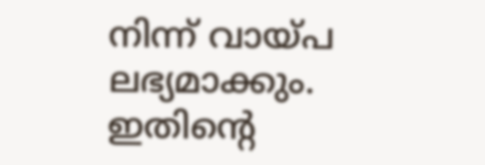നിന്ന് വായ്പ ലഭ്യമാക്കും. ഇതിൻ്റെ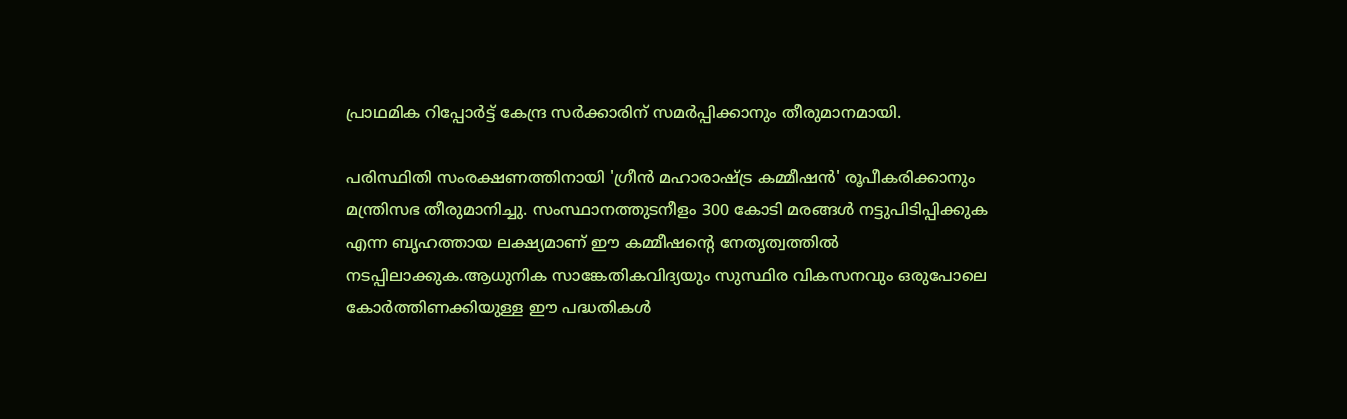പ്രാഥമിക റിപ്പോർട്ട് കേന്ദ്ര സർക്കാരിന് സമർപ്പിക്കാനും തീരുമാനമായി.

പരിസ്ഥിതി സംരക്ഷണത്തിനായി 'ഗ്രീൻ മഹാരാഷ്ട്ര കമ്മീഷൻ' രൂപീകരിക്കാനും മന്ത്രിസഭ തീരുമാനിച്ചു. സംസ്ഥാനത്തുടനീളം 300 കോടി മരങ്ങൾ നട്ടുപിടിപ്പിക്കുക എന്ന ബൃഹത്തായ ലക്ഷ്യമാണ് ഈ കമ്മീഷൻ്റെ നേതൃത്വത്തിൽ നടപ്പിലാക്കുക.ആധുനിക സാങ്കേതികവിദ്യയും സുസ്ഥിര വികസനവും ഒരുപോലെ കോർത്തിണക്കിയുള്ള ഈ പദ്ധതികൾ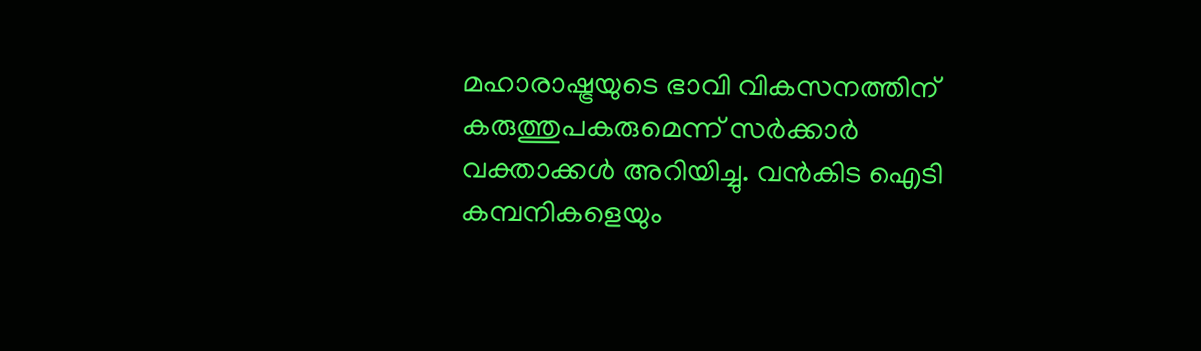മഹാരാഷ്ട്രയുടെ ഭാവി വികസനത്തിന് കരുത്തുപകരുമെന്ന് സർക്കാർ വക്താക്കൾ അറിയിച്ചു. വൻകിട ഐടി കമ്പനികളെയും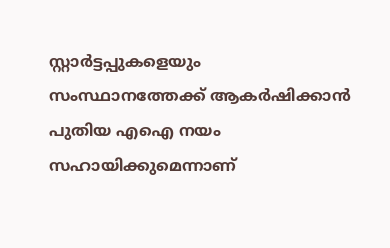സ്റ്റാർട്ടപ്പുകളെയും സംസ്ഥാനത്തേക്ക് ആകർഷിക്കാൻ പുതിയ എഐ നയം സഹായിക്കുമെന്നാണ്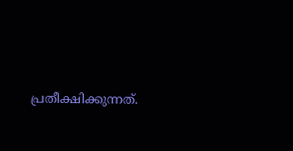പ്രതീക്ഷിക്കുന്നത്.